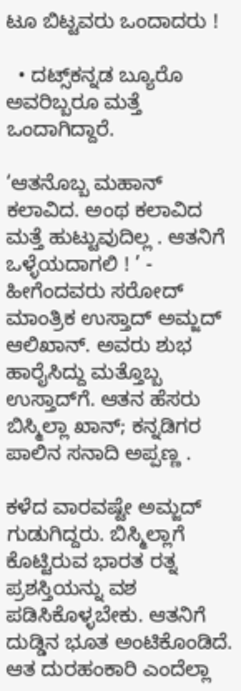ಟೂ ಬಿಟ್ಟವರು ಒಂದಾದರು !

  • ದಟ್ಸ್‌ಕನ್ನಡ ಬ್ಯೂರೊ
ಅವರಿಬ್ಬರೂ ಮತ್ತೆ ಒಂದಾಗಿದ್ದಾರೆ.

‘ಆತನೊಬ್ಬ ಮಹಾನ್‌ ಕಲಾವಿದ. ಅಂಥ ಕಲಾವಿದ ಮತ್ತೆ ಹುಟ್ಟುವುದಿಲ್ಲ . ಆತನಿಗೆ ಒಳ್ಳೆಯದಾಗಲಿ ! ’ - ಹೀಗೆಂದವರು ಸರೋದ್‌ ಮಾಂತ್ರಿಕ ಉಸ್ತಾದ್‌ ಅಮ್ಜದ್‌ ಆಲಿಖಾನ್‌. ಅವರು ಶುಭ ಹಾರೈಸಿದ್ದು ಮತ್ತೊಬ್ಬ ಉಸ್ತಾದ್‌ಗೆ. ಆತನ ಹೆಸರು ಬಿಸ್ಮಿಲ್ಲಾ ಖಾನ್‌; ಕನ್ನಡಿಗರ ಪಾಲಿನ ಸನಾದಿ ಅಪ್ಪಣ್ಣ .

ಕಳೆದ ವಾರವಷ್ಟೇ ಅಮ್ಜದ್‌ ಗುಡುಗಿದ್ದರು. ಬಿಸ್ಮಿಲ್ಲಾಗೆ ಕೊಟ್ಟಿರುವ ಭಾರತ ರತ್ನ ಪ್ರಶಸ್ತಿಯನ್ನು ವಶ ಪಡಿಸಿಕೊಳ್ಳಬೇಕು. ಆತನಿಗೆ ದುಡ್ಡಿನ ಭೂತ ಅಂಟಿಕೊಂಡಿದೆ. ಆತ ದುರಹಂಕಾರಿ ಎಂದೆಲ್ಲಾ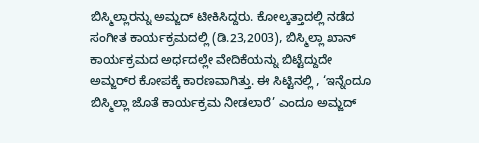ಬಿಸ್ಮಿಲ್ಲಾರನ್ನು ಅಮ್ಜದ್‌ ಟೀಕಿಸಿದ್ದರು. ಕೋಲ್ಕತ್ತಾದಲ್ಲಿ ನಡೆದ ಸಂಗೀತ ಕಾರ್ಯಕ್ರಮದಲ್ಲಿ (ಡಿ.23,2003), ಬಿಸ್ಮಿಲ್ಲಾ ಖಾನ್‌ ಕಾರ್ಯಕ್ರಮದ ಅರ್ಧದಲ್ಲೇ ವೇದಿಕೆಯನ್ನು ಬಿಟ್ಟೆದ್ದುದೇ ಅಮ್ಜರ್‌ರ ಕೋಪಕ್ಕೆ ಕಾರಣವಾಗಿತ್ತು. ಈ ಸಿಟ್ಟಿನಲ್ಲಿ , ‘ಇನ್ನೆಂದೂ ಬಿಸ್ಮಿಲ್ಲಾ ಜೊತೆ ಕಾರ್ಯಕ್ರಮ ನೀಡಲಾರೆ’ ಎಂದೂ ಅಮ್ಜದ್‌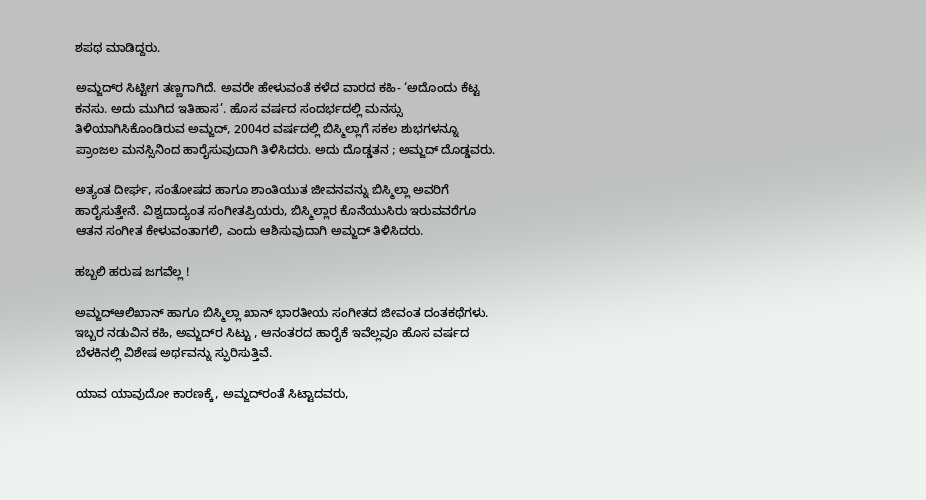ಶಪಥ ಮಾಡಿದ್ದರು.

ಅಮ್ಜದ್‌ರ ಸಿಟ್ಟೀಗ ತಣ್ಣಗಾಗಿದೆ. ಅವರೇ ಹೇಳುವಂತೆ ಕಳೆದ ವಾರದ ಕಹಿ- ‘ಅದೊಂದು ಕೆಟ್ಟ ಕನಸು. ಅದು ಮುಗಿದ ಇತಿಹಾಸ’. ಹೊಸ ವರ್ಷದ ಸಂದರ್ಭದಲ್ಲಿ ಮನಸ್ಸು ತಿಳಿಯಾಗಿಸಿಕೊಂಡಿರುವ ಅಮ್ಜದ್‌, 2004ರ ವರ್ಷದಲ್ಲಿ ಬಿಸ್ಮಿಲ್ಲಾಗೆ ಸಕಲ ಶುಭಗಳನ್ನೂ ಪ್ರಾಂಜಲ ಮನಸ್ಸಿನಿಂದ ಹಾರೈಸುವುದಾಗಿ ತಿಳಿಸಿದರು. ಅದು ದೊಡ್ಡತನ ; ಅಮ್ಜದ್‌ ದೊಡ್ಡವರು.

ಅತ್ಯಂತ ದೀರ್ಘ, ಸಂತೋಷದ ಹಾಗೂ ಶಾಂತಿಯುತ ಜೀವನವನ್ನು ಬಿಸ್ಮಿಲ್ಲಾ ಅವರಿಗೆ ಹಾರೈಸುತ್ತೇನೆ. ವಿಶ್ವದಾದ್ಯಂತ ಸಂಗೀತಪ್ರಿಯರು, ಬಿಸ್ಮಿಲ್ಲಾರ ಕೊನೆಯುಸಿರು ಇರುವವರೆಗೂ ಆತನ ಸಂಗೀತ ಕೇಳುವಂತಾಗಲಿ, ಎಂದು ಆಶಿಸುವುದಾಗಿ ಅಮ್ಜದ್‌ ತಿಳಿಸಿದರು.

ಹಬ್ಬಲಿ ಹರುಷ ಜಗವೆಲ್ಲ !

ಅಮ್ಜದ್‌ಆಲಿಖಾನ್‌ ಹಾಗೂ ಬಿಸ್ಮಿಲ್ಲಾ ಖಾನ್‌ ಭಾರತೀಯ ಸಂಗೀತದ ಜೀವಂತ ದಂತಕಥೆಗಳು. ಇಬ್ಬರ ನಡುವಿನ ಕಹಿ, ಅಮ್ಜದ್‌ರ ಸಿಟ್ಟು , ಆನಂತರದ ಹಾರೈಕೆ ಇವೆಲ್ಲವೂ ಹೊಸ ವರ್ಷದ ಬೆಳಕಿನಲ್ಲಿ ವಿಶೇಷ ಅರ್ಥವನ್ನು ಸ್ಫುರಿಸುತ್ತಿವೆ.

ಯಾವ ಯಾವುದೋ ಕಾರಣಕ್ಕೆ, ಅಮ್ಜದ್‌ರಂತೆ ಸಿಟ್ಟಾದವರು,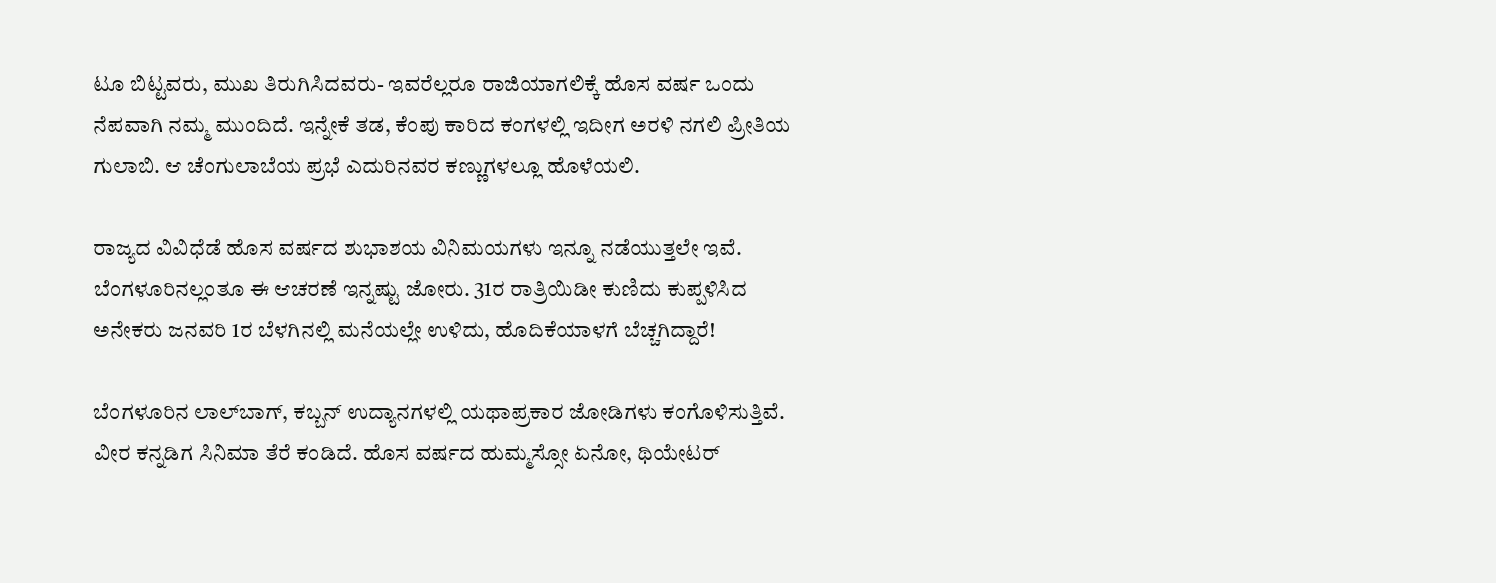ಟೂ ಬಿಟ್ಟವರು, ಮುಖ ತಿರುಗಿಸಿದವರು- ಇವರೆಲ್ಲರೂ ರಾಜಿಯಾಗಲಿಕ್ಕೆ ಹೊಸ ವರ್ಷ ಒಂದು ನೆಪವಾಗಿ ನಮ್ಮ ಮುಂದಿದೆ. ಇನ್ನೇಕೆ ತಡ, ಕೆಂಪು ಕಾರಿದ ಕಂಗಳಲ್ಲಿ ಇದೀಗ ಅರಳಿ ನಗಲಿ ಪ್ರೀತಿಯ ಗುಲಾಬಿ. ಆ ಚೆಂಗುಲಾಬೆಯ ಪ್ರಭೆ ಎದುರಿನವರ ಕಣ್ಣುಗಳಲ್ಲೂ ಹೊಳೆಯಲಿ.

ರಾಜ್ಯದ ವಿವಿಧೆಡೆ ಹೊಸ ವರ್ಷದ ಶುಭಾಶಯ ವಿನಿಮಯಗಳು ಇನ್ನೂ ನಡೆಯುತ್ತಲೇ ಇವೆ. ಬೆಂಗಳೂರಿನಲ್ಲಂತೂ ಈ ಆಚರಣೆ ಇನ್ನಷ್ಟು ಜೋರು. 31ರ ರಾತ್ರಿಯಿಡೀ ಕುಣಿದು ಕುಪ್ಪಳಿಸಿದ ಅನೇಕರು ಜನವರಿ 1ರ ಬೆಳಗಿನಲ್ಲಿ ಮನೆಯಲ್ಲೇ ಉಳಿದು, ಹೊದಿಕೆಯಾಳಗೆ ಬೆಚ್ಚಗಿದ್ದಾರೆ!

ಬೆಂಗಳೂರಿನ ಲಾಲ್‌ಬಾಗ್‌, ಕಬ್ಬನ್‌ ಉದ್ಯಾನಗಳಲ್ಲಿ ಯಥಾಪ್ರಕಾರ ಜೋಡಿಗಳು ಕಂಗೊಳಿಸುತ್ತಿವೆ. ವೀರ ಕನ್ನಡಿಗ ಸಿನಿಮಾ ತೆರೆ ಕಂಡಿದೆ. ಹೊಸ ವರ್ಷದ ಹುಮ್ಮಸ್ಸೋ ಏನೋ, ಥಿಯೇಟರ್‌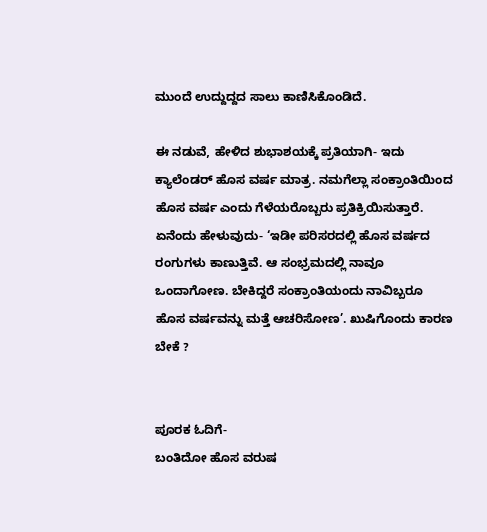ಮುಂದೆ ಉದ್ದುದ್ದದ ಸಾಲು ಕಾಣಿಸಿಕೊಂಡಿದೆ.

ಈ ನಡುವೆ, ಹೇಳಿದ ಶುಭಾಶಯಕ್ಕೆ ಪ್ರತಿಯಾಗಿ- ಇದು ಕ್ಯಾಲೆಂಡರ್‌ ಹೊಸ ವರ್ಷ ಮಾತ್ರ. ನಮಗೆಲ್ಲಾ ಸಂಕ್ರಾಂತಿಯಿಂದ ಹೊಸ ವರ್ಷ ಎಂದು ಗೆಳೆಯರೊಬ್ಬರು ಪ್ರತಿಕ್ರಿಯಿಸುತ್ತಾರೆ. ಏನೆಂದು ಹೇಳುವುದು- ‘ಇಡೀ ಪರಿಸರದಲ್ಲಿ ಹೊಸ ವರ್ಷದ ರಂಗುಗಳು ಕಾಣುತ್ತಿವೆ. ಆ ಸಂಭ್ರಮದಲ್ಲಿ ನಾವೂ ಒಂದಾಗೋಣ. ಬೇಕಿದ್ದರೆ ಸಂಕ್ರಾಂತಿಯಂದು ನಾವಿಬ್ಬರೂ ಹೊಸ ವರ್ಷವನ್ನು ಮತ್ತೆ ಆಚರಿಸೋಣ’. ಖುಷಿಗೊಂದು ಕಾರಣ ಬೇಕೆ ?


ಪೂರಕ ಓದಿಗೆ-
ಬಂತಿದೋ ಹೊಸ ವರುಷ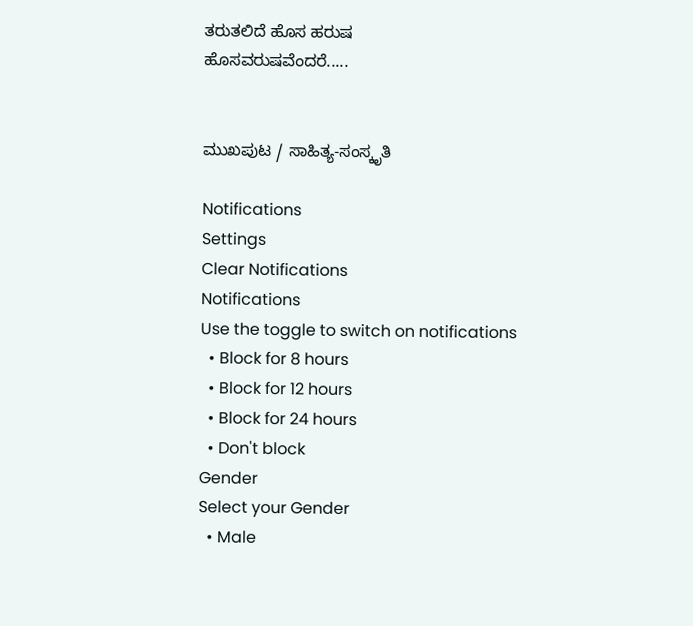ತರುತಲಿದೆ ಹೊಸ ಹರುಷ
ಹೊಸವರುಷವೆಂದರೆ.....


ಮುಖಪುಟ / ಸಾಹಿತ್ಯ-ಸಂಸ್ಕೃತಿ

Notifications
Settings
Clear Notifications
Notifications
Use the toggle to switch on notifications
  • Block for 8 hours
  • Block for 12 hours
  • Block for 24 hours
  • Don't block
Gender
Select your Gender
  • Male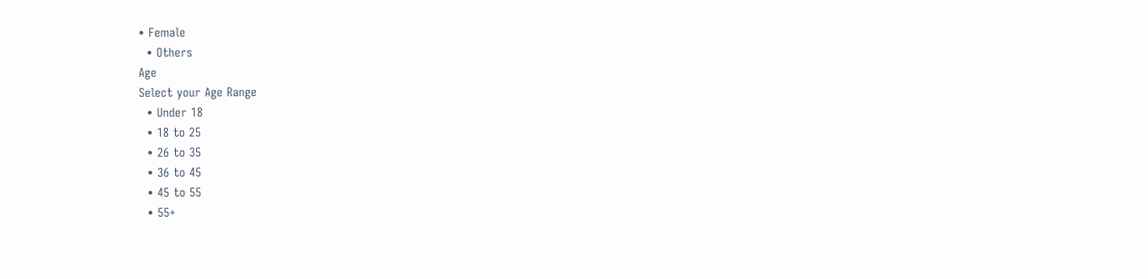• Female
  • Others
Age
Select your Age Range
  • Under 18
  • 18 to 25
  • 26 to 35
  • 36 to 45
  • 45 to 55
  • 55+